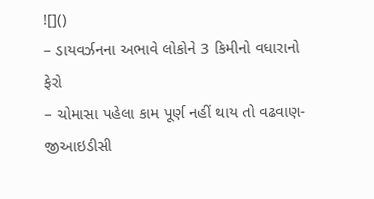![]()
– ડાયવર્ઝનના અભાવે લોકોને 3 કિમીનો વધારાનો ફેરો
– ચોમાસા પહેલા કામ પૂર્ણ નહીં થાય તો વઢવાણ-જીઆઇડીસી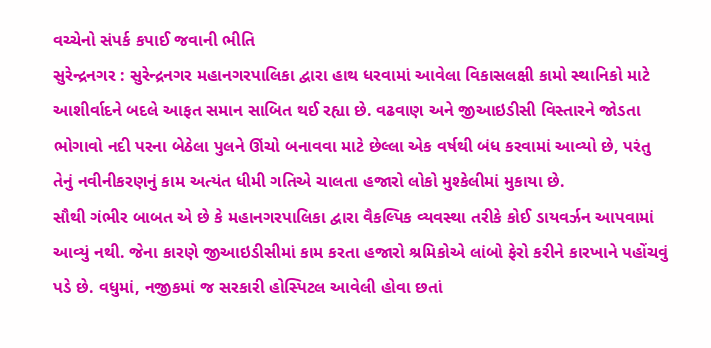વચ્ચેનો સંપર્ક કપાઈ જવાની ભીતિ
સુરેન્દ્રનગર : સુરેન્દ્રનગર મહાનગરપાલિકા દ્વારા હાથ ધરવામાં આવેલા વિકાસલક્ષી કામો સ્થાનિકો માટે આશીર્વાદને બદલે આફત સમાન સાબિત થઈ રહ્યા છે. વઢવાણ અને જીઆઇડીસી વિસ્તારને જોડતા ભોગાવો નદી પરના બેઠેલા પુલને ઊંચો બનાવવા માટે છેલ્લા એક વર્ષથી બંધ કરવામાં આવ્યો છે, પરંતુ તેનું નવીનીકરણનું કામ અત્યંત ધીમી ગતિએ ચાલતા હજારો લોકો મુશ્કેલીમાં મુકાયા છે.
સૌથી ગંભીર બાબત એ છે કે મહાનગરપાલિકા દ્વારા વૈકલ્પિક વ્યવસ્થા તરીકે કોઈ ડાયવર્ઝન આપવામાં આવ્યું નથી. જેના કારણે જીઆઇડીસીમાં કામ કરતા હજારો શ્રમિકોએ લાંબો ફેરો કરીને કારખાને પહોંચવું પડે છે. વધુમાં, નજીકમાં જ સરકારી હોસ્પિટલ આવેલી હોવા છતાં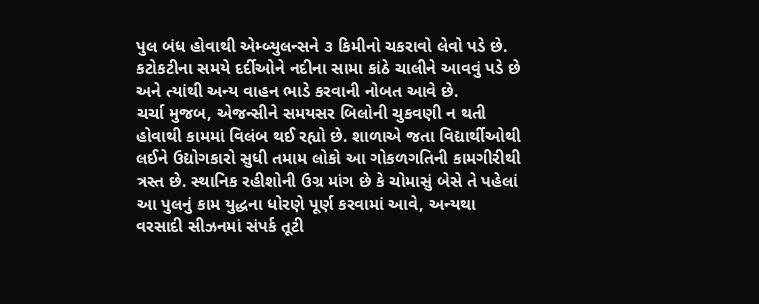પુલ બંધ હોવાથી એમ્બ્યુલન્સને ૩ કિમીનો ચકરાવો લેવો પડે છે. કટોકટીના સમયે દર્દીઓને નદીના સામા કાંઠે ચાલીને આવવું પડે છે અને ત્યાંથી અન્ય વાહન ભાડે કરવાની નોબત આવે છે.
ચર્ચા મુજબ, એજન્સીને સમયસર બિલોની ચુકવણી ન થતી હોવાથી કામમાં વિલંબ થઈ રહ્યો છે. શાળાએ જતા વિદ્યાર્થીઓથી લઈને ઉદ્યોગકારો સુધી તમામ લોકો આ ગોકળગતિની કામગીરીથી ત્રસ્ત છે. સ્થાનિક રહીશોની ઉગ્ર માંગ છે કે ચોમાસું બેસે તે પહેલાં આ પુલનું કામ યુદ્ધના ધોરણે પૂર્ણ કરવામાં આવે, અન્યથા વરસાદી સીઝનમાં સંપર્ક તૂટી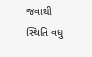જવાથી સ્થિતિ વધુ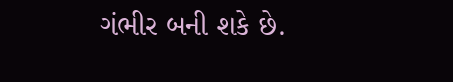ગંભીર બની શકે છે.